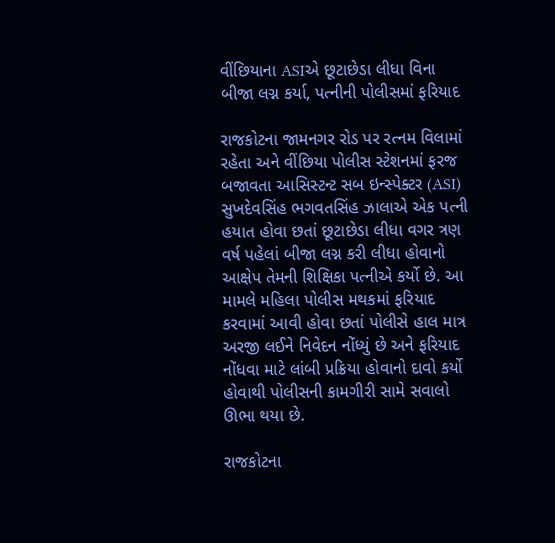વીંછિયાના ASIએ છૂટાછેડા લીધા વિના બીજા લગ્ન કર્યા, પત્નીની પોલીસમાં ફરિયાદ

રાજકોટના જામનગર રોડ પર રત્નમ વિલામાં રહેતા અને વીંછિયા પોલીસ સ્ટેશનમાં ફરજ બજાવતા આસિસ્ટન્ટ સબ ઇન્સ્પેક્ટર (ASI) સુખદેવસિંહ ભગવતસિંહ ઝાલાએ એક પત્ની હયાત હોવા છતાં છૂટાછેડા લીધા વગર ત્રણ વર્ષ પહેલાં બીજા લગ્ન કરી લીધા હોવાનો આક્ષેપ તેમની શિક્ષિકા પત્નીએ કર્યો છે. આ મામલે મહિલા પોલીસ મથકમાં ફરિયાદ કરવામાં આવી હોવા છતાં પોલીસે હાલ માત્ર અરજી લઈને નિવેદન નોંધ્યું છે અને ફરિયાદ નોંધવા માટે લાંબી પ્રક્રિયા હોવાનો દાવો કર્યો હોવાથી પોલીસની કામગીરી સામે સવાલો ઊભા થયા છે.

રાજકોટના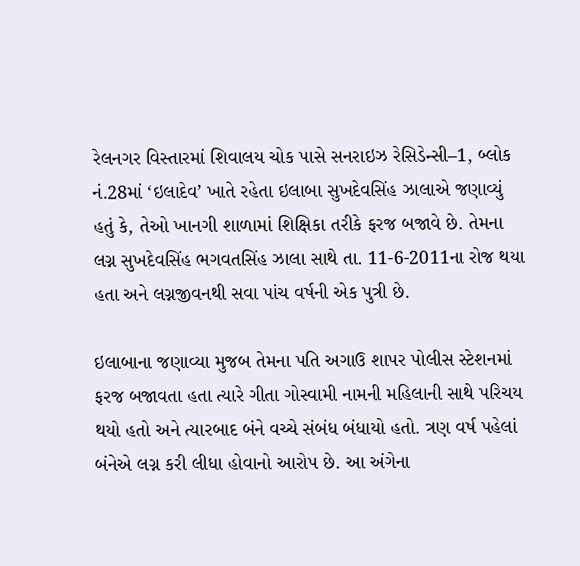રેલનગર વિસ્તારમાં શિવાલય ચોક પાસે સનરાઇઝ રેસિડેન્સી–1, બ્લોક નં.28માં ‘ઇલાદેવ’ ખાતે રહેતા ઇલાબા સુખદેવસિંહ ઝાલાએ જણાવ્યું હતું કે, તેઓ ખાનગી શાળામાં શિક્ષિકા તરીકે ફરજ બજાવે છે. તેમના લગ્ન સુખદેવસિંહ ભગવતસિંહ ઝાલા સાથે તા. 11-6-2011ના રોજ થયા હતા અને લગ્નજીવનથી સવા પાંચ વર્ષની એક પુત્રી છે.

ઇલાબાના જણાવ્યા મુજબ તેમના પતિ અગાઉ શાપર પોલીસ સ્ટેશનમાં ફરજ બજાવતા હતા ત્યારે ગીતા ગોસ્વામી નામની મહિલાની સાથે પરિચય થયો હતો અને ત્યારબાદ બંને વચ્ચે સંબંધ બંધાયો હતો. ત્રણ વર્ષ પહેલાં બંનેએ લગ્ન કરી લીધા હોવાનો આરોપ છે. આ અંગેના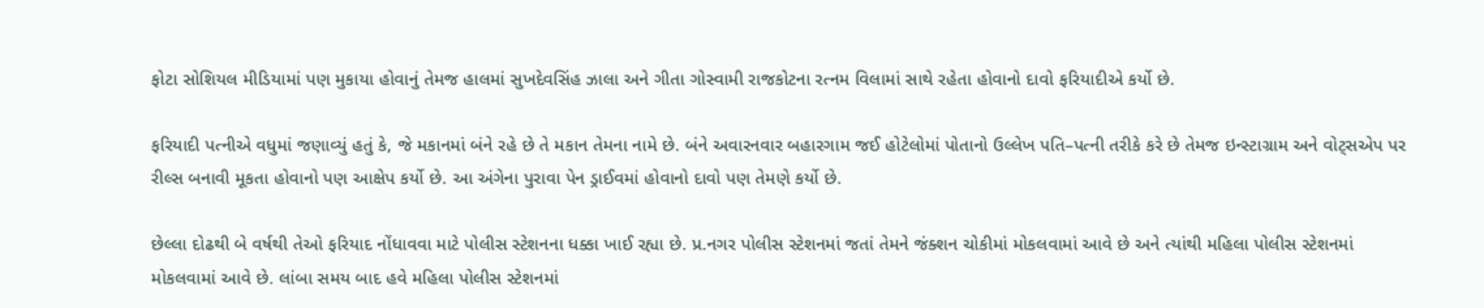ફોટા સોશિયલ મીડિયામાં પણ મુકાયા હોવાનું તેમજ હાલમાં સુખદેવસિંહ ઝાલા અને ગીતા ગોસ્વામી રાજકોટના રત્નમ વિલામાં સાથે રહેતા હોવાનો દાવો ફરિયાદીએ કર્યો છે.

ફરિયાદી પત્નીએ વધુમાં જણાવ્યું હતું કે, જે મકાનમાં બંને રહે છે તે મકાન તેમના નામે છે. બંને અવારનવાર બહારગામ જઈ હોટેલોમાં પોતાનો ઉલ્લેખ પતિ–પત્ની તરીકે કરે છે તેમજ ઇન્સ્ટાગ્રામ અને વોટ્સએપ પર રીલ્સ બનાવી મૂકતા હોવાનો પણ આક્ષેપ કર્યો છે. આ અંગેના પુરાવા પેન ડ્રાઈવમાં હોવાનો દાવો પણ તેમણે કર્યો છે.

છેલ્લા દોઢથી બે વર્ષથી તેઓ ફરિયાદ નોંધાવવા માટે પોલીસ સ્ટેશનના ધક્કા ખાઈ રહ્યા છે. પ્ર.નગર પોલીસ સ્ટેશનમાં જતાં તેમને જંક્શન ચોકીમાં મોકલવામાં આવે છે અને ત્યાંથી મહિલા પોલીસ સ્ટેશનમાં મોકલવામાં આવે છે. લાંબા સમય બાદ હવે મહિલા પોલીસ સ્ટેશનમાં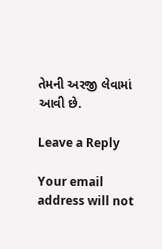તેમની અરજી લેવામાં આવી છે.

Leave a Reply

Your email address will not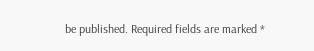be published. Required fields are marked *